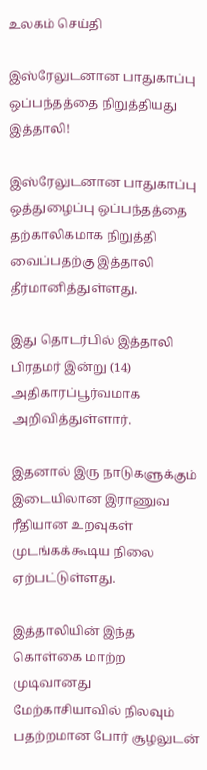உலகம் செய்தி

இஸ்ரேலுடனான பாதுகாப்பு ஒப்பந்தத்தை நிறுத்தியது இத்தாலி!

இஸ்ரேலுடனான பாதுகாப்பு ஒத்துழைப்பு ஒப்பந்தத்தை தற்காலிகமாக நிறுத்தி வைப்பதற்கு இத்தாலி தீர்மானித்துள்ளது.

இது தொடர்பில் இத்தாலி பிரதமர் இன்று (14) அதிகாரப்பூர்வமாக அறிவித்துள்ளார்.

இதனால் இரு நாடுகளுக்கும் இடையிலான இராணுவ ரீதியான உறவுகள் முடங்கக்கூடிய நிலை ஏற்பட்டுள்ளது.

இத்தாலியின் இந்த கொள்கை மாற்ற முடிவானது மேற்காசியாவில் நிலவும் பதற்றமான போர் சூழலுடன்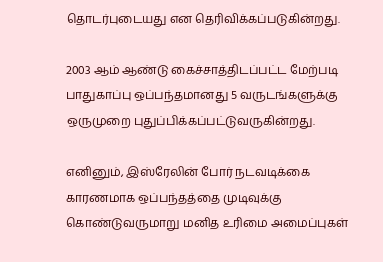தொடர்புடையது என தெரிவிக்கப்படுகின்றது.

2003 ஆம் ஆண்டு கைச்சாத்திடப்பட்ட மேற்படி பாதுகாப்பு ஒப்பந்தமானது 5 வருடங்களுக்கு ஒருமுறை புதுப்பிக்கப்பட்டுவருகின்றது.

எனினும், இஸ்ரேலின் போர் நடவடிக்கை காரணமாக ஒப்பந்தத்தை முடிவுக்கு கொண்டுவருமாறு மனித உரிமை அமைப்புகள்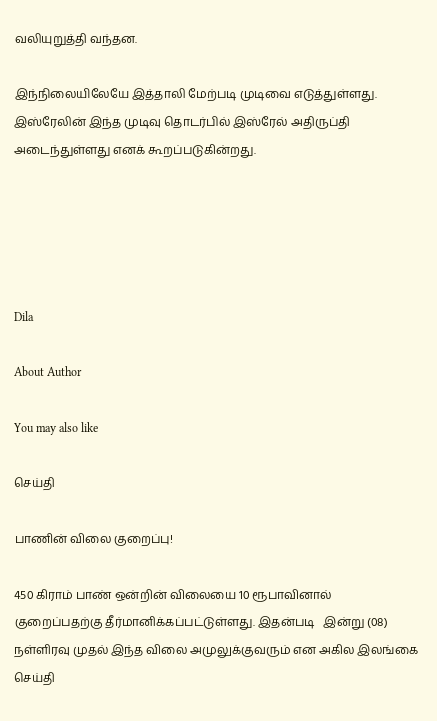வலியுறுத்தி வந்தன.

இந்நிலையிலேயே இத்தாலி மேற்படி முடிவை எடுத்துள்ளது. இஸ்ரேலின் இந்த முடிவு தொடர்பில் இஸ்ரேல் அதிருப்தி அடைந்துள்ளது எனக் கூறப்படுகின்றது.





Dila

About Author

You may also like

செய்தி

பாணின் விலை குறைப்பு!

450 கிராம் பாண் ஒன்றின் விலையை 10 ரூபாவினால் குறைப்பதற்கு தீர்மானிக்கப்பட்டுள்ளது. இதன்படி   இன்று (08) நள்ளிரவு முதல் இந்த விலை அமுலுக்குவரும் என அகில இலங்கை
செய்தி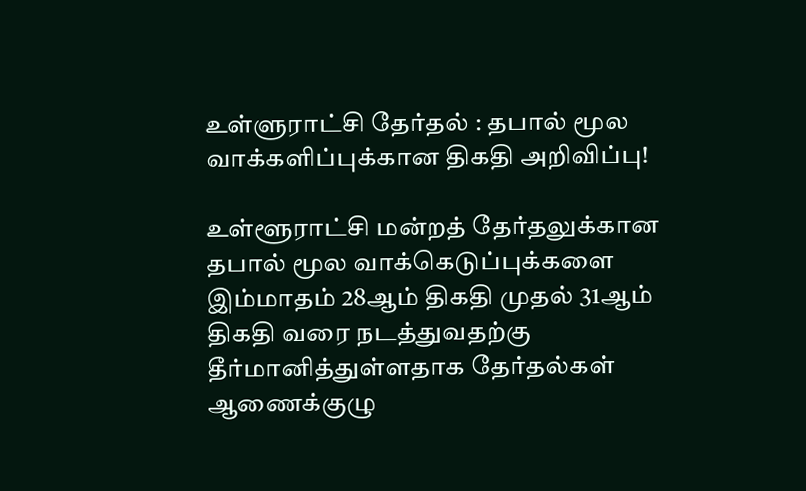உள்ளுராட்சி தேர்தல் : தபால் மூல வாக்களிப்புக்கான திகதி அறிவிப்பு!

உள்ளூராட்சி மன்றத் தேர்தலுக்கான தபால் மூல வாக்கெடுப்புக்களை இம்மாதம் 28ஆம் திகதி முதல் 31ஆம் திகதி வரை நடத்துவதற்கு தீர்மானித்துள்ளதாக தேர்தல்கள் ஆணைக்குழு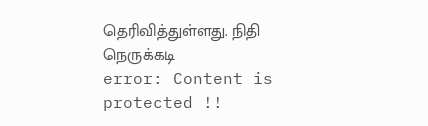தெரிவித்துள்ளது. நிதி நெருக்கடி
error: Content is protected !!